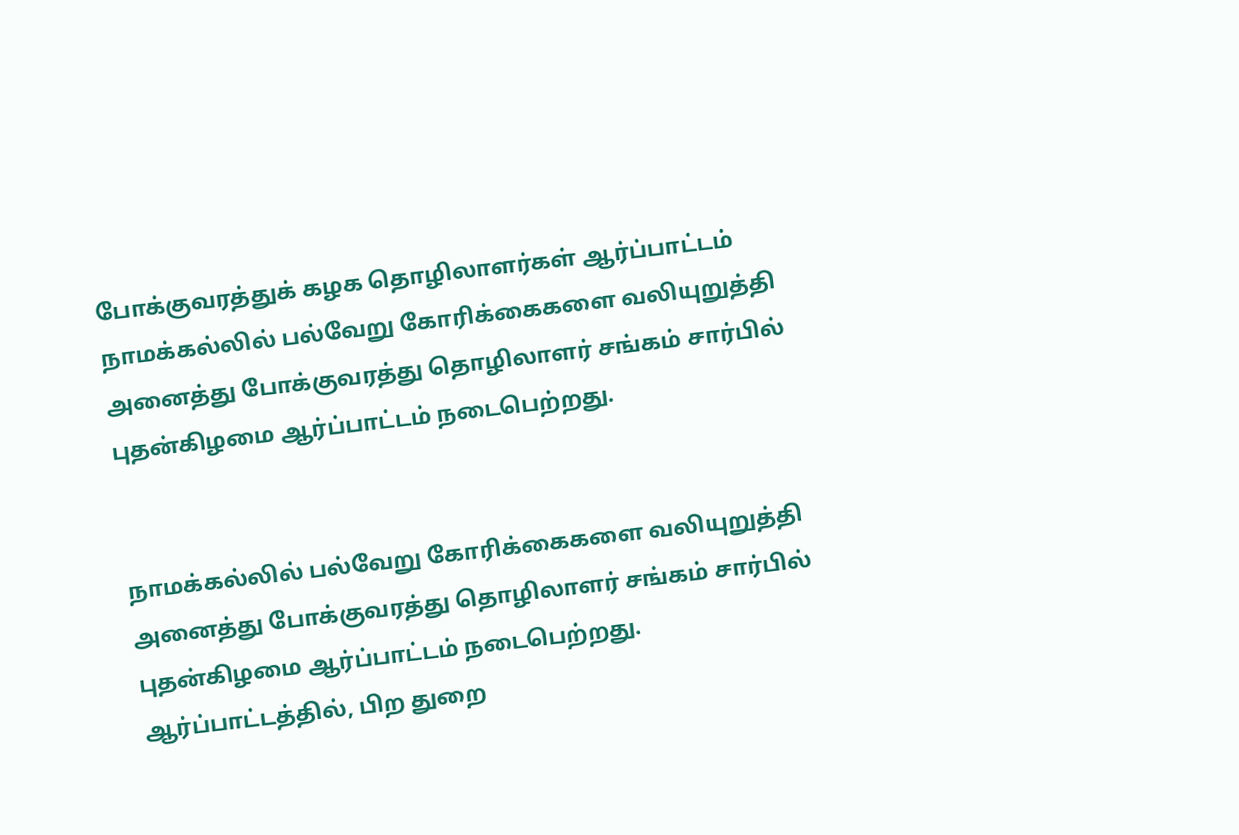போக்குவரத்துக் கழக தொழிலாளர்கள் ஆர்ப்பாட்டம்
நாமக்கல்லில் பல்வேறு கோரிக்கைகளை வலியுறுத்தி அனைத்து போக்குவரத்து தொழிலாளர் சங்கம் சார்பில் புதன்கிழமை ஆர்ப்பாட்டம் நடைபெற்றது.


நாமக்கல்லில் பல்வேறு கோரிக்கைகளை வலியுறுத்தி அனைத்து போக்குவரத்து தொழிலாளர் சங்கம் சார்பில் புதன்கிழமை ஆர்ப்பாட்டம் நடைபெற்றது.
ஆர்ப்பாட்டத்தில், பிற துறை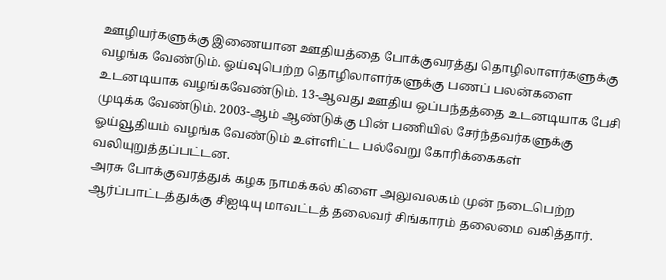ஊழியர்களுக்கு இணையான ஊதியத்தை போக்குவரத்து தொழிலாளர்களுக்கு வழங்க வேண்டும். ஓய்வுபெற்ற தொழிலாளர்களுக்கு பணப் பலன்களை உடனடியாக வழங்கவேண்டும். 13-ஆவது ஊதிய ஒப்பந்தத்தை உடனடியாக பேசி முடிக்க வேண்டும். 2003-ஆம் ஆண்டுக்கு பின் பணியில் சேர்ந்தவர்களுக்கு ஓய்வூதியம் வழங்க வேண்டும் உள்ளிட்ட பல்வேறு கோரிக்கைகள் வலியுறுத்தப்பட்டன.
அரசு போக்குவரத்துக் கழக நாமக்கல் கிளை அலுவலகம் முன் நடைபெற்ற ஆர்ப்பாட்டத்துக்கு சிஐடியு மாவட்டத் தலைவர் சிங்காரம் தலைமை வகித்தார்.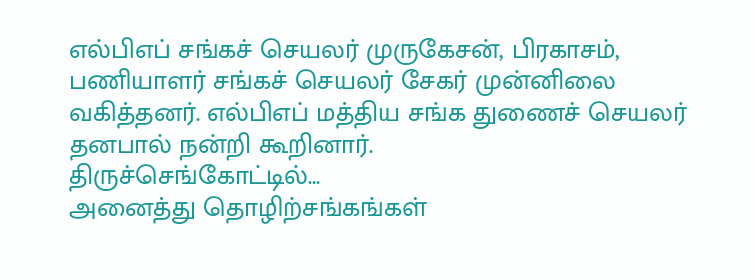எல்பிஎப் சங்கச் செயலர் முருகேசன், பிரகாசம், பணியாளர் சங்கச் செயலர் சேகர் முன்னிலை வகித்தனர். எல்பிஎப் மத்திய சங்க துணைச் செயலர் தனபால் நன்றி கூறினார்.
திருச்செங்கோட்டில்...
அனைத்து தொழிற்சங்கங்கள்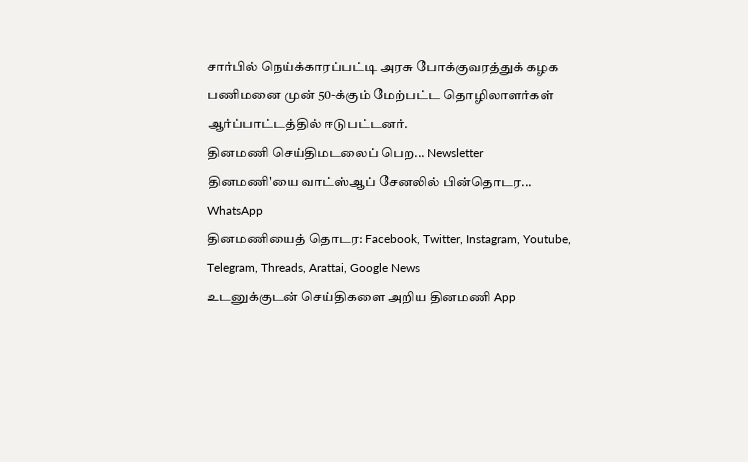சார்பில் நெய்க்காரப்பட்டி அரசு போக்குவரத்துக் கழக பணிமனை முன் 50-க்கும் மேற்பட்ட தொழிலாளர்கள் ஆர்ப்பாட்டத்தில் ஈடுபட்டனர்.
தினமணி செய்திமடலைப் பெற... Newsletter
தினமணி'யை வாட்ஸ்ஆப் சேனலில் பின்தொடர... WhatsApp
தினமணியைத் தொடர: Facebook, Twitter, Instagram, Youtube, Telegram, Threads, Arattai, Google News
உடனுக்குடன் செய்திகளை அறிய தினமணி App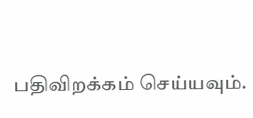பதிவிறக்கம் செய்யவும்.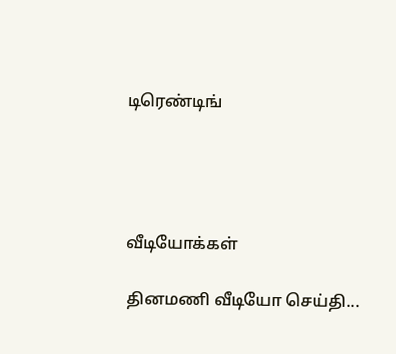டிரெண்டிங்




வீடியோக்கள்

தினமணி வீடியோ செய்தி...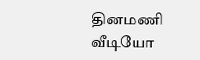தினமணி வீடியோ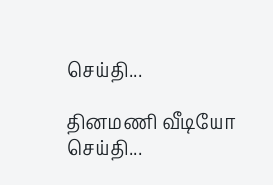செய்தி...

தினமணி வீடியோ செய்தி...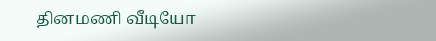தினமணி வீடியோ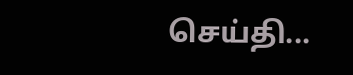செய்தி...